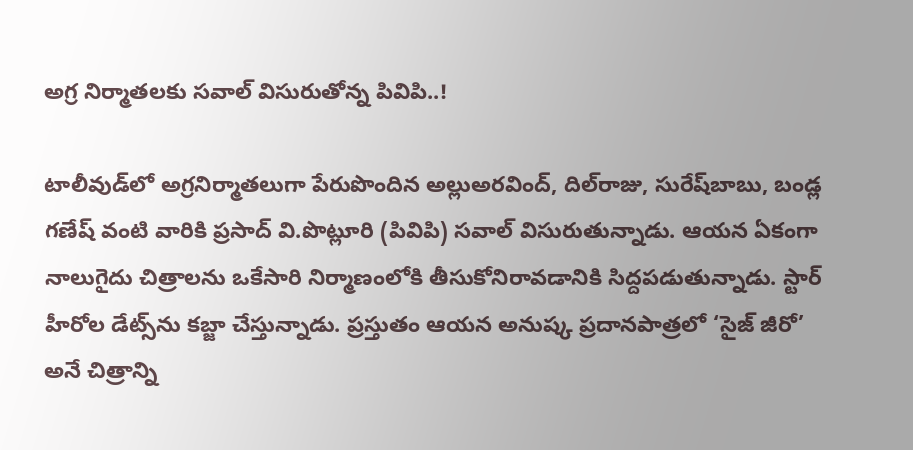అగ్ర నిర్మాతలకు సవాల్ విసురుతోన్న పివిపి..!

టాలీవుడ్‌లో అగ్రనిర్మాతలుగా పేరుపొందిన అల్లుఅరవింద్‌, దిల్‌రాజు, సురేష్‌బాబు, బండ్ల గణేష్‌ వంటి వారికి ప్రసాద్‌ వి.పొట్లూరి (పివిపి) సవాల్‌ విసురుతున్నాడు. ఆయన ఏకంగా నాలుగైదు చిత్రాలను ఒకేసారి నిర్మాణంలోకి తీసుకోనిరావడానికి సిద్దపడుతున్నాడు. స్టార్‌ హీరోల డేట్స్‌ను కబ్జా చేస్తున్నాడు. ప్రస్తుతం ఆయన అనుష్క ప్రదానపాత్రలో ‘సైజ్‌ జీరో’ అనే చిత్రాన్ని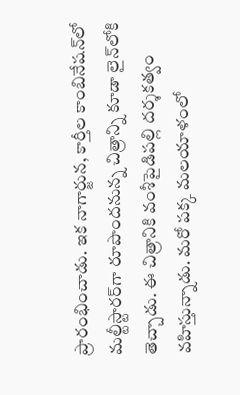ప్రారంభించాడు. ఇక నాగార్జున, కార్తీల కాంబినేషన్‌లో మల్టీస్టారర్‌గా రూపొందనున్న చిత్రాన్ని కూడా లైన్‌లోకి తెచ్చాడు. ఈ చిత్రానికి వంశీపైడిపల్లి దర్శకత్వం వహిస్తున్నాడు. మరో పక్క మలయాళంలో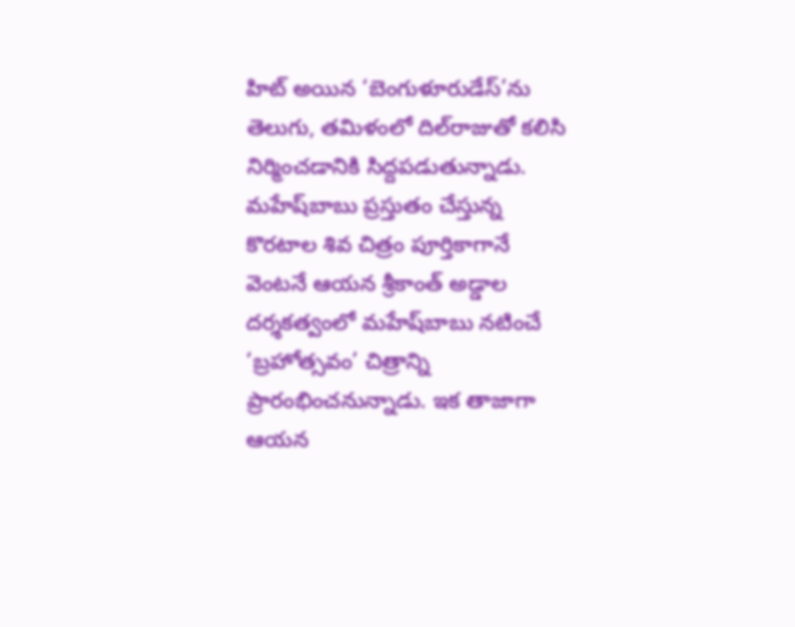హిట్‌ అయిన ‘బెంగుళూరుడేస్‌’ను తెలుగు, తమిళంలో దిల్‌రాజుతో కలిసి నిర్మించడానికి సిద్దపడుతున్నాడు. మహేష్‌బాబు ప్రస్తుతం చేస్తున్న కొరటాల శివ చిత్రం పూర్తికాగానే వెంటనే ఆయన శ్రీకాంత్‌ అడ్డాల దర్శకత్వంలో మహేష్‌బాబు నటించే ‘బ్రహోత్సవం’ చిత్రాన్ని ప్రారంభించనున్నాడు. ఇక తాజాగా ఆయన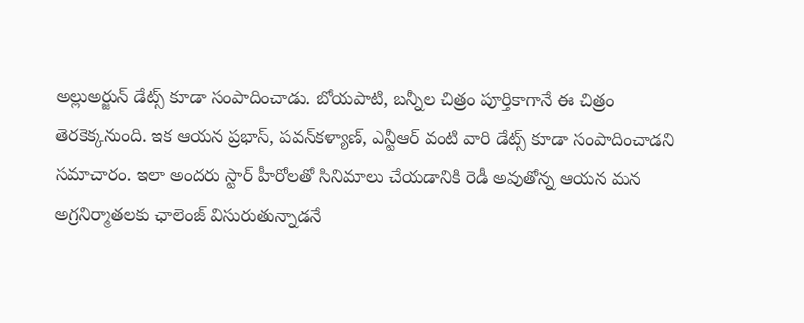అల్లుఅర్జున్‌ డేట్స్‌ కూడా సంపాదించాడు. బోయపాటి, బన్నీల చిత్రం పూర్తికాగానే ఈ చిత్రం తెరకెక్కనుంది. ఇక ఆయన ప్రభాస్‌, పవన్‌కళ్యాణ్‌, ఎన్టీఆర్‌ వంటి వారి డేట్స్‌ కూడా సంపాదించాడని సమాచారం. ఇలా అందరు స్టార్‌ హీరోలతో సినిమాలు చేయడానికి రెడీ అవుతోన్న ఆయన మన అగ్రనిర్మాతలకు ఛాలెంజ్‌ విసురుతున్నాడనే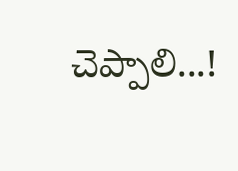చెప్పాలి...!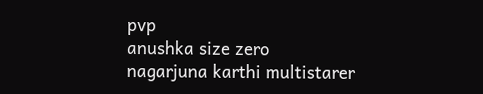pvp
anushka size zero
nagarjuna karthi multistarer